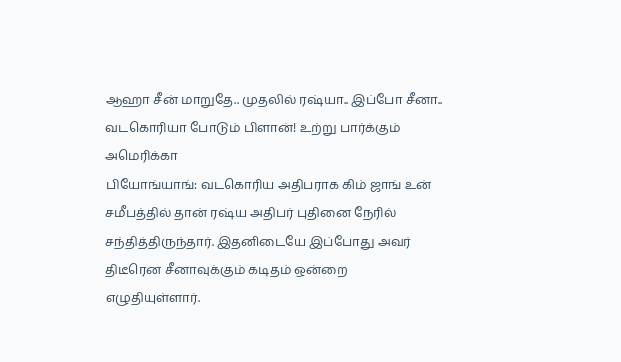ஆஹா சீன் மாறுதே.. முதலில் ரஷ்யா.. இப்போ சீனா.. வடகொரியா போடும் பிளான்! உற்று பார்க்கும் அமெரிக்கா
பியோங்யாங்: வடகொரிய அதிபராக கிம் ஜாங் உன் சமீபத்தில் தான் ரஷ்ய அதிபர் புதினை நேரில் சந்தித்திருந்தார். இதனிடையே இப்போது அவர் திடீரென சீனாவுக்கும் கடிதம் ஒன்றை எழுதியுள்ளார்.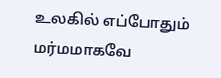உலகில் எப்போதும் மர்மமாகவே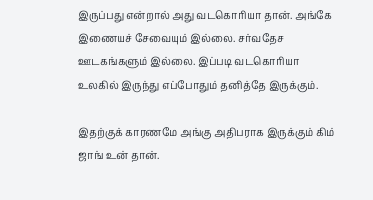இருப்பது என்றால் அது வடகொரியா தான். அங்கே இணையச் சேவையும் இல்லை. சர்வதேச ஊடகங்களும் இல்லை. இப்படி வடகொரியா உலகில் இருந்து எப்போதும் தனித்தே இருக்கும்.

இதற்குக் காரணமே அங்கு அதிபராக இருக்கும் கிம் ஜாங் உன் தான்.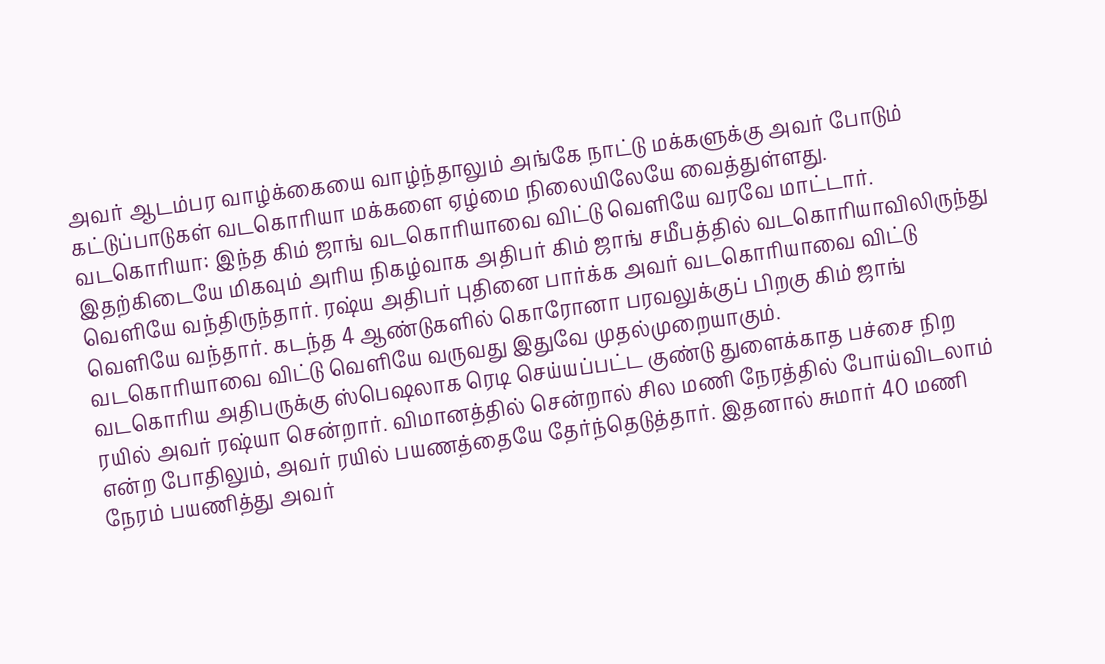அவர் ஆடம்பர வாழ்க்கையை வாழ்ந்தாலும் அங்கே நாட்டு மக்களுக்கு அவர் போடும் கட்டுப்பாடுகள் வடகொரியா மக்களை ஏழ்மை நிலையிலேயே வைத்துள்ளது.
வடகொரியா: இந்த கிம் ஜாங் வடகொரியாவை விட்டு வெளியே வரவே மாட்டார். இதற்கிடையே மிகவும் அரிய நிகழ்வாக அதிபர் கிம் ஜாங் சமீபத்தில் வடகொரியாவிலிருந்து வெளியே வந்திருந்தார். ரஷ்ய அதிபர் புதினை பார்க்க அவர் வடகொரியாவை விட்டு வெளியே வந்தார். கடந்த 4 ஆண்டுகளில் கொரோனா பரவலுக்குப் பிறகு கிம் ஜாங் வடகொரியாவை விட்டு வெளியே வருவது இதுவே முதல்முறையாகும்.
வடகொரிய அதிபருக்கு ஸ்பெஷலாக ரெடி செய்யப்பட்ட குண்டு துளைக்காத பச்சை நிற ரயில் அவர் ரஷ்யா சென்றார். விமானத்தில் சென்றால் சில மணி நேரத்தில் போய்விடலாம் என்ற போதிலும், அவர் ரயில் பயணத்தையே தேர்ந்தெடுத்தார். இதனால் சுமார் 40 மணி நேரம் பயணித்து அவர்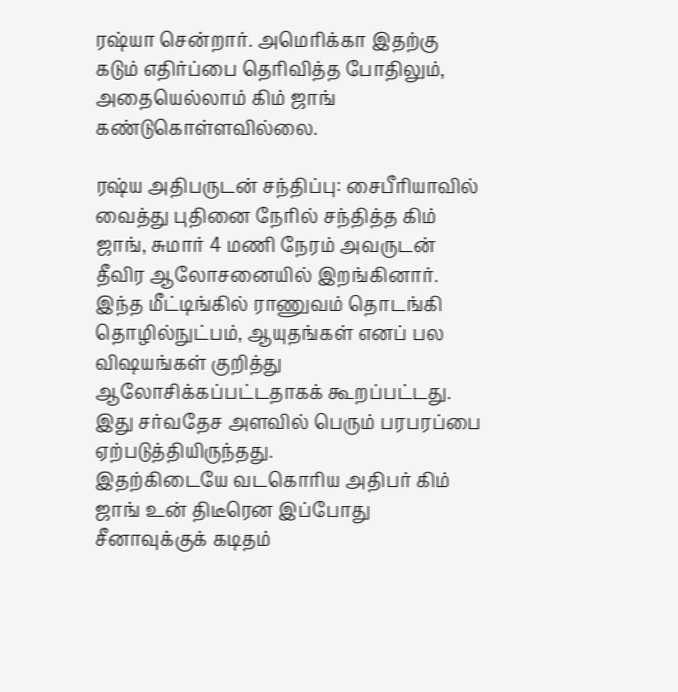ரஷ்யா சென்றார். அமெரிக்கா இதற்கு கடும் எதிர்ப்பை தெரிவித்த போதிலும், அதையெல்லாம் கிம் ஜாங் கண்டுகொள்ளவில்லை.

ரஷ்ய அதிபருடன் சந்திப்பு: சைபீரியாவில் வைத்து புதினை நேரில் சந்தித்த கிம் ஜாங், சுமார் 4 மணி நேரம் அவருடன் தீவிர ஆலோசனையில் இறங்கினார். இந்த மீட்டிங்கில் ராணுவம் தொடங்கி தொழில்நுட்பம், ஆயுதங்கள் எனப் பல விஷயங்கள் குறித்து ஆலோசிக்கப்பட்டதாகக் கூறப்பட்டது. இது சர்வதேச அளவில் பெரும் பரபரப்பை ஏற்படுத்தியிருந்தது.
இதற்கிடையே வடகொரிய அதிபர் கிம் ஜாங் உன் திடீரென இப்போது சீனாவுக்குக் கடிதம்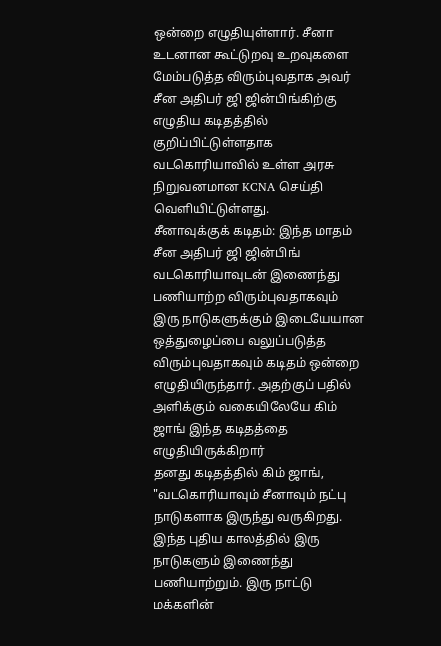ஒன்றை எழுதியுள்ளார். சீனா உடனான கூட்டுறவு உறவுகளை மேம்படுத்த விரும்புவதாக அவர் சீன அதிபர் ஜி ஜின்பிங்கிற்கு எழுதிய கடிதத்தில் குறிப்பிட்டுள்ளதாக வடகொரியாவில் உள்ள அரசு நிறுவனமான KCNA செய்தி வெளியிட்டுள்ளது.
சீனாவுக்குக் கடிதம்: இந்த மாதம் சீன அதிபர் ஜி ஜின்பிங் வடகொரியாவுடன் இணைந்து பணியாற்ற விரும்புவதாகவும் இரு நாடுகளுக்கும் இடையேயான ஒத்துழைப்பை வலுப்படுத்த விரும்புவதாகவும் கடிதம் ஒன்றை எழுதியிருந்தார். அதற்குப் பதில் அளிக்கும் வகையிலேயே கிம் ஜாங் இந்த கடிதத்தை எழுதியிருக்கிறார்
தனது கடிதத்தில் கிம் ஜாங், "வடகொரியாவும் சீனாவும் நட்பு நாடுகளாக இருந்து வருகிறது. இந்த புதிய காலத்தில் இரு நாடுகளும் இணைந்து பணியாற்றும். இரு நாட்டு மக்களின்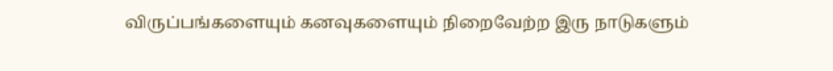விருப்பங்களையும் கனவுகளையும் நிறைவேற்ற இரு நாடுகளும்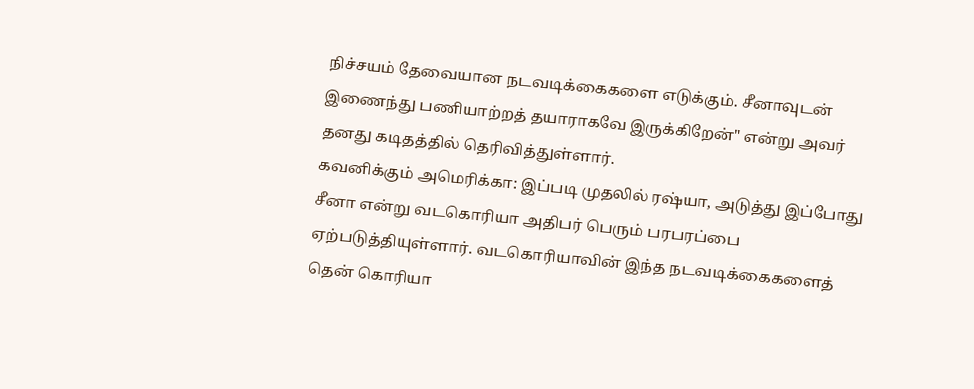நிச்சயம் தேவையான நடவடிக்கைகளை எடுக்கும். சீனாவுடன் இணைந்து பணியாற்றத் தயாராகவே இருக்கிறேன்" என்று அவர் தனது கடிதத்தில் தெரிவித்துள்ளார்.
கவனிக்கும் அமெரிக்கா: இப்படி முதலில் ரஷ்யா, அடுத்து இப்போது சீனா என்று வடகொரியா அதிபர் பெரும் பரபரப்பை ஏற்படுத்தியுள்ளார். வடகொரியாவின் இந்த நடவடிக்கைகளைத் தென் கொரியா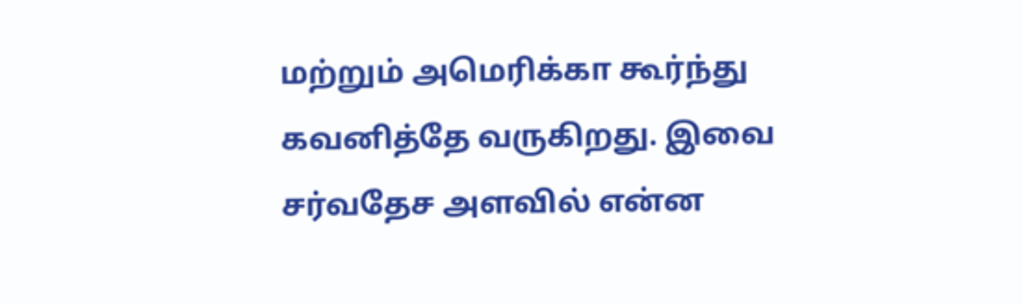மற்றும் அமெரிக்கா கூர்ந்து கவனித்தே வருகிறது. இவை சர்வதேச அளவில் என்ன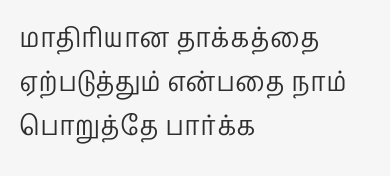மாதிரியான தாக்கத்தை ஏற்படுத்தும் என்பதை நாம் பொறுத்தே பார்க்க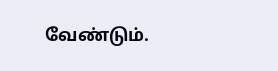வேண்டும்.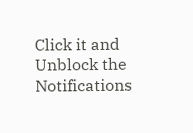Click it and Unblock the Notifications